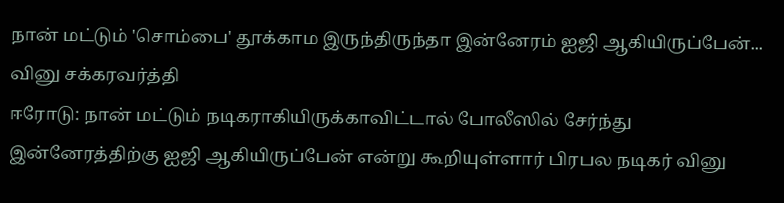நான் மட்டும் 'சொம்பை' தூக்காம இருந்திருந்தா இன்னேரம் ஐஜி ஆகியிருப்பேன்... வினு சக்கரவர்த்தி
ஈரோடு: நான் மட்டும் நடிகராகியிருக்காவிட்டால் போலீஸில் சேர்ந்து இன்னேரத்திற்கு ஐஜி ஆகியிருப்பேன் என்று கூறியுள்ளார் பிரபல நடிகர் வினு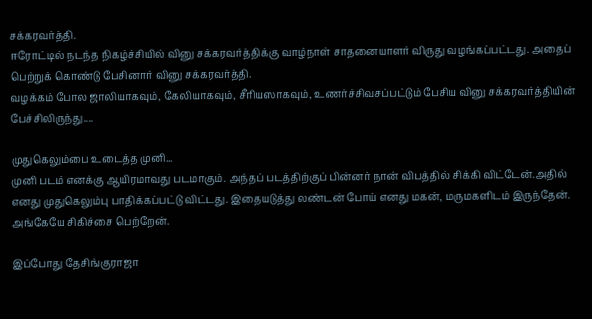சக்கரவர்த்தி.
ஈரோட்டில் நடந்த நிகழ்ச்சியில் வினு சக்கரவர்த்திக்கு வாழ்நாள் சாதனையாளர் விருது வழங்கப்பட்டது. அதைப் பெற்றுக் கொண்டு பேசினார் வினு சக்கரவர்த்தி.
வழக்கம் போல ஜாலியாகவும், கேலியாகவும், சீரியஸாகவும், உணர்ச்சிவசப்பட்டும் பேசிய வினு சக்கரவர்த்தியின் பேச்சிலிருந்து....

முதுகெலும்பை உடைத்த முனி...
முனி படம் எனக்கு ஆயிரமாவது படமாகும். அந்தப் படத்திற்குப் பின்னர் நான் விபத்தில் சிக்கி விட்டேன்.அதில் எனது முதுகெலும்பு பாதிக்கப்பட்டு விட்டது. இதையடுத்து லண்டன் போய் எனது மகன், மருமகளிடம் இருந்தேன். அங்கேயே சிகிச்சை பெற்றேன்.

இப்போது தேசிங்குராஜா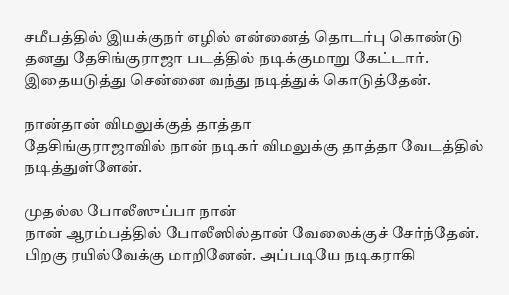சமீபத்தில் இயக்குநர் எழில் என்னைத் தொடர்பு கொண்டு தனது தேசிங்குராஜா படத்தில் நடிக்குமாறு கேட்டார். இதையடுத்து சென்னை வந்து நடித்துக் கொடுத்தேன்.

நான்தான் விமலுக்குத் தாத்தா
தேசிங்குராஜாவில் நான் நடிகர் விமலுக்கு தாத்தா வேடத்தில் நடித்துள்ளேன்.

முதல்ல போலீஸுப்பா நான்
நான் ஆரம்பத்தில் போலீஸில்தான் வேலைக்குச் சேர்ந்தேன். பிறகு ரயில்வேக்கு மாறினேன். அப்படியே நடிகராகி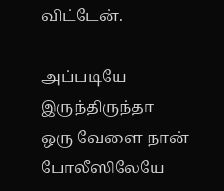விட்டேன்.

அப்படியே இருந்திருந்தா
ஒரு வேளை நான் போலீஸிலேயே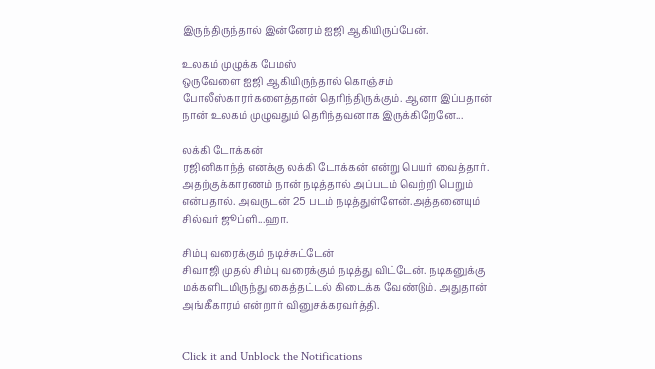இருந்திருந்தால் இன்னேரம் ஐஜி ஆகியிருப்பேன்.

உலகம் முழுக்க பேமஸ்
ஒருவேளை ஐஜி ஆகியிருந்தால் கொஞ்சம் போலீஸ்காரர்களைத்தான் தெரிந்திருக்கும். ஆனா இப்பதான் நான் உலகம் முழுவதும் தெரிந்தவனாக இருக்கிறேனே...

லக்கி டோக்கன்
ரஜினிகாந்த் எனக்கு லக்கி டோக்கன் என்று பெயர் வைத்தார். அதற்குக்காரணம் நான் நடித்தால் அப்படம் வெற்றி பெறும் என்பதால். அவருடன் 25 படம் நடித்துள்ளேன்.அத்தனையும் சில்வர் ஜூப்ளி...ஹா.

சிம்பு வரைக்கும் நடிச்சுட்டேன்
சிவாஜி முதல் சிம்பு வரைக்கும் நடித்து விட்டேன். நடிகனுக்கு மக்களிடமிருந்து கைத்தட்டல் கிடைக்க வேண்டும். அதுதான் அங்கீகாரம் என்றார் வினுசக்கரவர்த்தி.


Click it and Unblock the Notifications